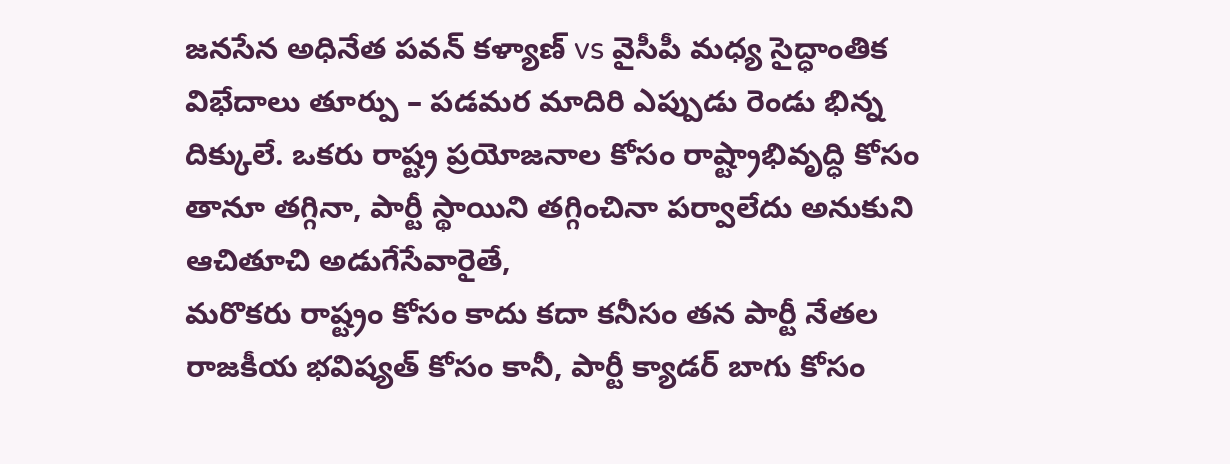జనసేన అధినేత పవన్ కళ్యాణ్ vs వైసీపీ మధ్య సైద్ధాంతిక విభేదాలు తూర్పు – పడమర మాదిరి ఎప్పుడు రెండు భిన్న దిక్కులే. ఒకరు రాష్ట్ర ప్రయోజనాల కోసం రాష్ట్రాభివృద్ధి కోసం తానూ తగ్గినా, పార్టీ స్థాయిని తగ్గించినా పర్వాలేదు అనుకుని ఆచితూచి అడుగేసేవారైతే,
మరొకరు రాష్ట్రం కోసం కాదు కదా కనీసం తన పార్టీ నేతల రాజకీయ భవిష్యత్ కోసం కానీ, పార్టీ క్యాడర్ బాగు కోసం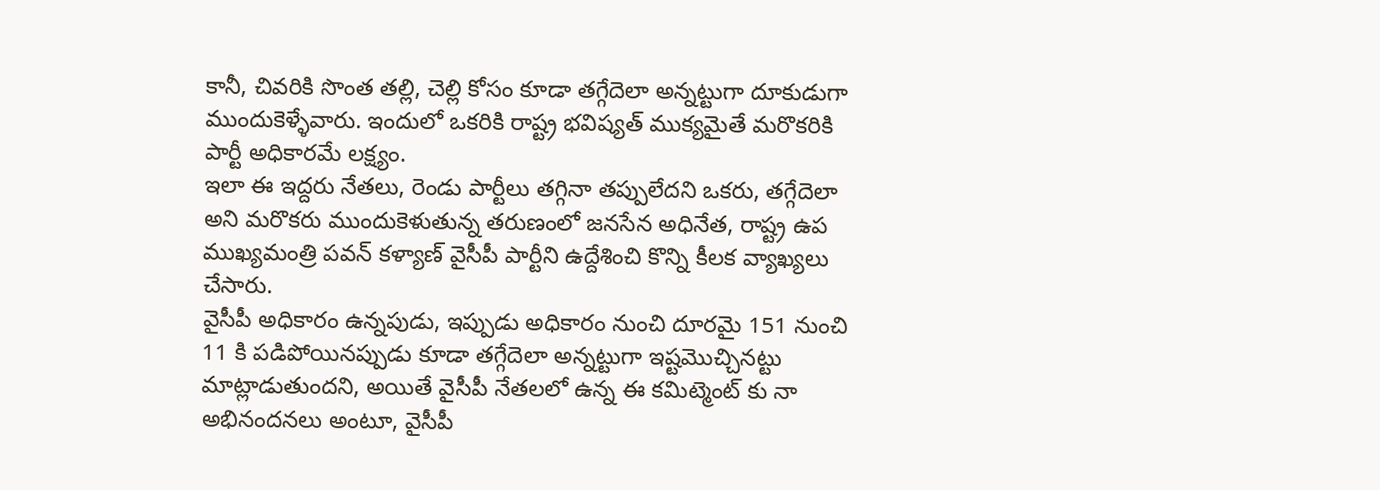కానీ, చివరికి సొంత తల్లి, చెల్లి కోసం కూడా తగ్గేదెలా అన్నట్టుగా దూకుడుగా ముందుకెళ్ళేవారు. ఇందులో ఒకరికి రాష్ట్ర భవిష్యత్ ముక్యమైతే మరొకరికి పార్టీ అధికారమే లక్ష్యం.
ఇలా ఈ ఇద్దరు నేతలు, రెండు పార్టీలు తగ్గినా తప్పులేదని ఒకరు, తగ్గేదెలా అని మరొకరు ముందుకెళుతున్న తరుణంలో జనసేన అధినేత, రాష్ట్ర ఉప ముఖ్యమంత్రి పవన్ కళ్యాణ్ వైసీపీ పార్టీని ఉద్దేశించి కొన్ని కీలక వ్యాఖ్యలు చేసారు.
వైసీపీ అధికారం ఉన్నపుడు, ఇప్పుడు అధికారం నుంచి దూరమై 151 నుంచి 11 కి పడిపోయినప్పుడు కూడా తగ్గేదెలా అన్నట్టుగా ఇష్టమొచ్చినట్టు మాట్లాడుతుందని, అయితే వైసీపీ నేతలలో ఉన్న ఈ కమిట్మెంట్ కు నా అభినందనలు అంటూ, వైసీపీ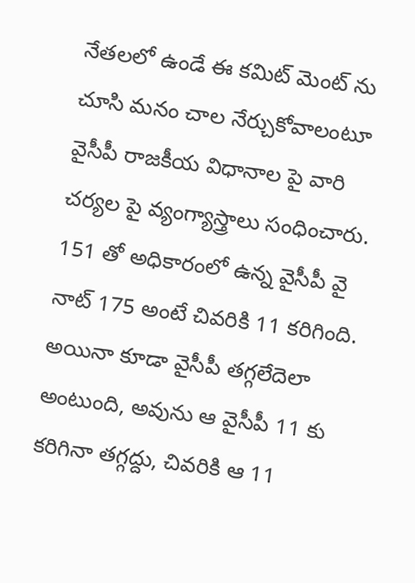నేతలలో ఉండే ఈ కమిట్ మెంట్ ను చూసి మనం చాల నేర్చుకోవాలంటూ వైసీపీ రాజకీయ విధానాల పై వారి చర్యల పై వ్యంగ్యాస్త్రాలు సంధించారు.
151 తో అధికారంలో ఉన్న వైసీపీ వై నాట్ 175 అంటే చివరికి 11 కరిగింది. అయినా కూడా వైసీపీ తగ్గలేదెలా అంటుంది, అవును ఆ వైసీపీ 11 కు కరిగినా తగ్గద్దు, చివరికి ఆ 11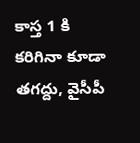కాస్త 1 కి కరిగినా కూడా తగద్దు, వైసీపీ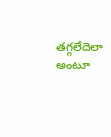తగ్గలేదెలా అంటూ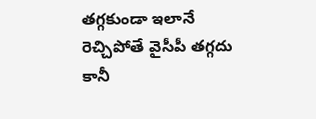తగ్గకుండా ఇలానే రెచ్చిపోతే వైసీపీ తగ్గదు కానీ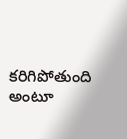కరిగిపోతుంది అంటూ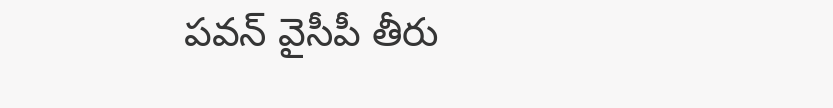పవన్ వైసీపీ తీరు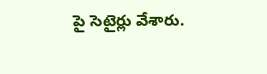పై సెటైర్లు వేశారు.